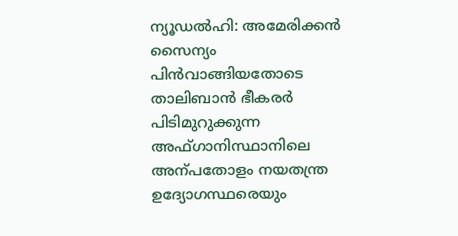ന്യൂഡല്‍ഹി: അമേരിക്കന്‍ സൈന്യം പിന്‍വാങ്ങിയതോടെ താലിബാന്‍ ഭീകരര്‍ പിടിമുറുക്കുന്ന അഫ്ഗാനിസ്ഥാനിലെ അന്പതോളം നയതന്ത്ര ഉദ്യോഗസ്ഥരെയും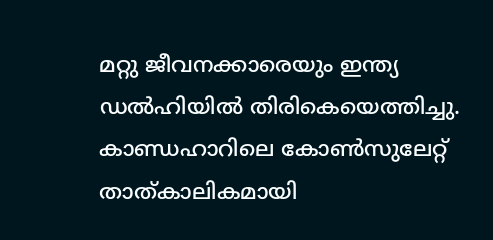മറ്റു ജീവനക്കാരെയും ഇന്ത്യ ഡല്‍ഹിയില്‍ തിരികെയെത്തിച്ചു. കാണ്ഡഹാറിലെ കോണ്‍സുലേറ്റ് താത്കാലികമായി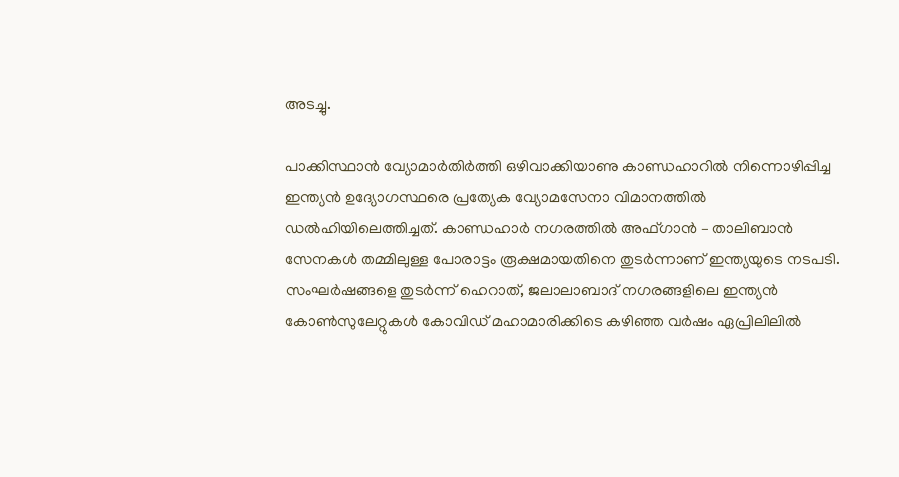അടച്ചു.

പാക്കിസ്ഥാന്‍ വ്യോമാര്‍തിര്‍ത്തി ഒഴിവാക്കിയാണു കാണ്ഡഹാറില്‍ നിന്നൊഴിപ്പിച്ച ഇന്ത്യന്‍ ഉദ്യോഗസ്ഥരെ പ്രത്യേക വ്യോമസേനാ വിമാനത്തില്‍ ഡല്‍ഹിയിലെത്തിച്ചത്. കാണ്ഡഹാര്‍ നഗരത്തില്‍ അഫ്ഗാന്‍ – താലിബാന്‍ സേനകള്‍ തമ്മിലുള്ള പോരാട്ടം രൂക്ഷമായതിനെ തുടര്‍ന്നാണ് ഇന്ത്യയുടെ നടപടി. സംഘര്‍ഷങ്ങളെ തുടര്‍ന്ന് ഹെറാത്, ജലാലാബാദ് നഗരങ്ങളിലെ ഇന്ത്യന്‍ കോണ്‍സുലേറ്റുകള്‍ കോവിഡ് മഹാമാരിക്കിടെ കഴിഞ്ഞ വര്‍ഷം ഏപ്രിലിലില്‍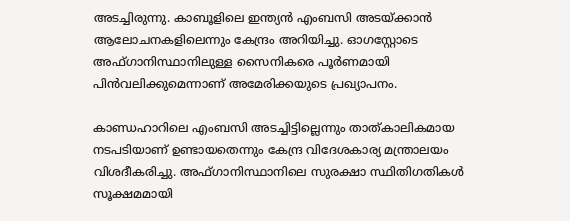അടച്ചിരുന്നു. കാബൂളിലെ ഇന്ത്യന്‍ എംബസി അടയ്ക്കാന്‍ ആലോചനകളിലെന്നും കേന്ദ്രം അറിയിച്ചു. ഓഗസ്റ്റോടെ അഫ്ഗാനിസ്ഥാനിലുള്ള സൈനികരെ പൂര്‍ണമായി പിന്‍വലിക്കുമെന്നാണ് അമേരിക്കയുടെ പ്രഖ്യാപനം.

കാണ്ഡഹാറിലെ എംബസി അടച്ചിട്ടില്ലെന്നും താത്കാലികമായ നടപടിയാണ് ഉണ്ടായതെന്നും കേന്ദ്ര വിദേശകാര്യ മന്ത്രാലയം വിശദീകരിച്ചു. അഫ്ഗാനിസ്ഥാനിലെ സുരക്ഷാ സ്ഥിതിഗതികള്‍ സൂക്ഷമമായി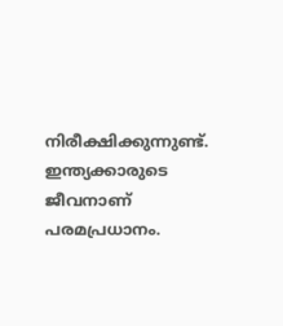നിരീക്ഷിക്കുന്നുണ്ട്. ഇന്ത്യക്കാരുടെ ജീവനാണ് പരമപ്രധാനം.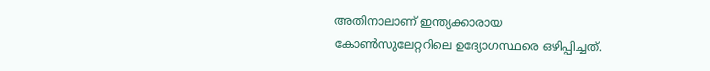അതിനാലാണ് ഇന്ത്യക്കാരായ കോണ്‍സുലേറ്ററിലെ ഉദ്യോഗസ്ഥരെ ഒഴിപ്പിച്ചത്.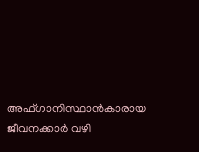അഫ്ഗാനിസ്ഥാന്‍കാരായ ജീവനക്കാര്‍ വഴി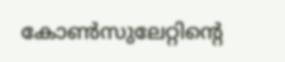കോണ്‍സുലേറ്റിന്‍റെ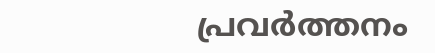പ്രവര്‍ത്തനം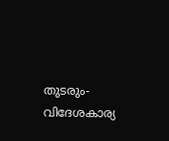തുടരും- വിദേശകാര്യ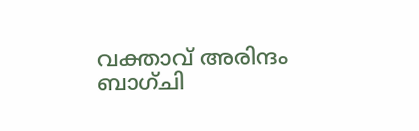വക്താവ് അരിന്ദം ബാഗ്ചി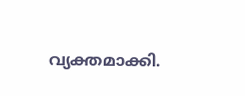വ്യക്തമാക്കി.